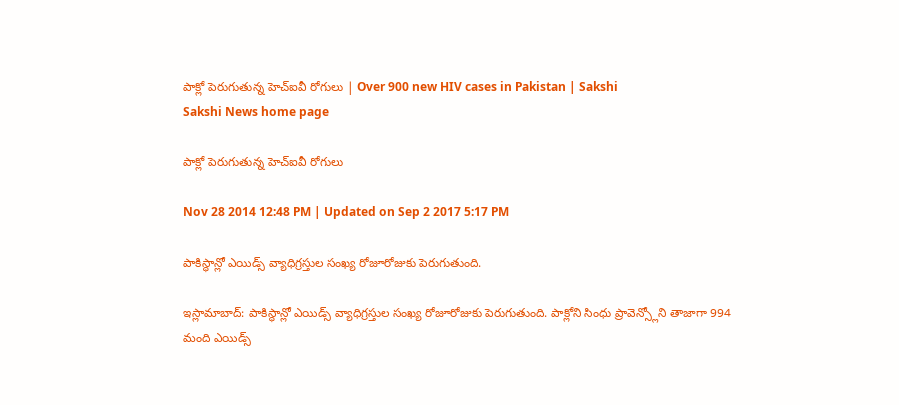పాక్లో పెరుగుతున్న హెచ్ఐవీ రోగులు | Over 900 new HIV cases in Pakistan | Sakshi
Sakshi News home page

పాక్లో పెరుగుతున్న హెచ్ఐవీ రోగులు

Nov 28 2014 12:48 PM | Updated on Sep 2 2017 5:17 PM

పాకిస్థాన్లో ఎయిడ్స్ వ్యాధిగ్రస్తుల సంఖ్య రోజూరోజుకు పెరుగుతుంది.

ఇస్లామాబాద్: పాకిస్థాన్లో ఎయిడ్స్ వ్యాధిగ్రస్తుల సంఖ్య రోజూరోజుకు పెరుగుతుంది. పాక్లోని సింధు ప్రావెన్స్లోని తాజాగా 994 మంది ఎయిడ్స్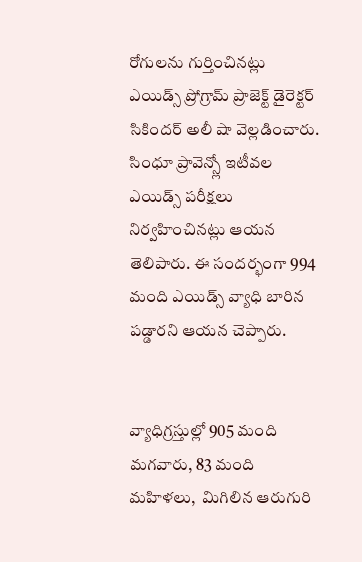రోగులను గుర్తించినట్లు ఎయిడ్స్ ప్రోగ్రామ్ ప్రాజెక్ట్ డైరెక్టర్ సికిందర్ అలీ షా వెల్లడించారు. సింధూ ప్రావెన్స్లో ఇటీవల ఎయిడ్స్ పరీక్షలు నిర్వహించినట్లు ఆయన తెలిపారు. ఈ సందర్భంగా 994 మంది ఎయిడ్స్ వ్యాధి బారిన పడ్డారని ఆయన చెప్పారు.


వ్యాధిగ్రస్తుల్లో 905 మంది మగవారు, 83 మంది మహిళలు,  మిగిలిన ఆరుగురి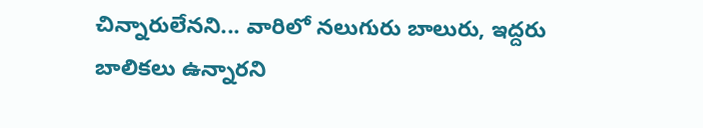చిన్నారులేనని... వారిలో నలుగురు బాలురు, ఇద్దరు
బాలికలు ఉన్నారని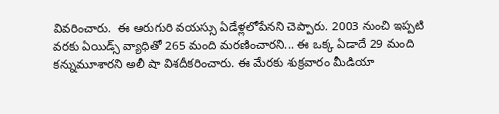వివరించారు.  ఈ ఆరుగురి వయస్సు ఏడేళ్లలోపేనని చెప్పారు. 2003 నుంచి ఇప్పటి వరకు ఏయిడ్స్ వ్యాధితో 265 మంది మరణించారని... ఈ ఒక్క ఏడాదే 29 మంది కన్నుమూశారని అలీ షా విశదీకరించారు. ఈ మేరకు శుక్రవారం మీడియా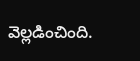వెల్లడించింది.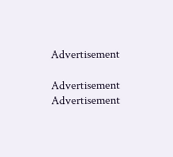Advertisement

Advertisement
Advertisement